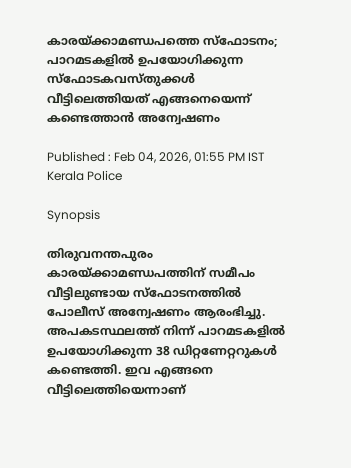കാരയ്ക്കാമണ്ഡപത്തെ സ്ഫോടനം; പാറമടകളിൽ ഉപയോഗിക്കുന്ന സ്ഫോടകവസ്‌തുക്കൾ വീട്ടിലെത്തിയത് എങ്ങനെയെന്ന് കണ്ടെത്താൻ അന്വേഷണം

Published : Feb 04, 2026, 01:55 PM IST
Kerala Police

Synopsis

തിരുവനന്തപുരം കാരയ്ക്കാമണ്ഡപത്തിന് സമീപം വീട്ടിലുണ്ടായ സ്ഫോടനത്തിൽ പോലീസ് അന്വേഷണം ആരംഭിച്ചു.  അപകടസ്ഥലത്ത് നിന്ന് പാറമടകളിൽ ഉപയോഗിക്കുന്ന 38 ഡിറ്റണേറ്ററുകൾ കണ്ടെത്തി. ഇവ എങ്ങനെ വീട്ടിലെത്തിയെന്നാണ്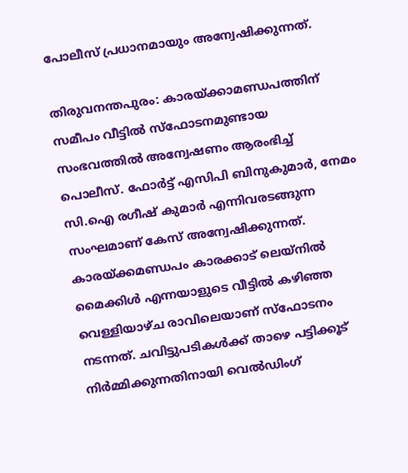പോലീസ് പ്രധാനമായും അന്വേഷിക്കുന്നത്.

തിരുവനന്തപുരം: കാരയ്ക്കാമണ്ഡപത്തിന് സമീപം വീട്ടിൽ സ്ഫോടനമുണ്ടായ സംഭവത്തിൽ അന്വേഷണം ആരംഭിച്ച് പൊലീസ്. ഫോർട്ട്‌ എസിപി ബിനുകുമാർ, നേമം സി.ഐ രഗീഷ് കുമാർ എന്നിവരടങ്ങുന്ന സംഘമാണ് കേസ് അന്വേഷിക്കുന്നത്. കാരയ്ക്കമണ്ഡപം കാരക്കാട് ലെയ്‌നിൽ മൈക്കിൾ എന്നയാളുടെ വീട്ടിൽ കഴിഞ്ഞ വെള്ളിയാഴ്ച രാവിലെയാണ് സ്‌ഫോടനം നടന്നത്. ചവിട്ടുപടികൾക്ക് താഴെ പട്ടിക്കൂട് നിർമ്മിക്കുന്നതിനായി വെൽഡിംഗ്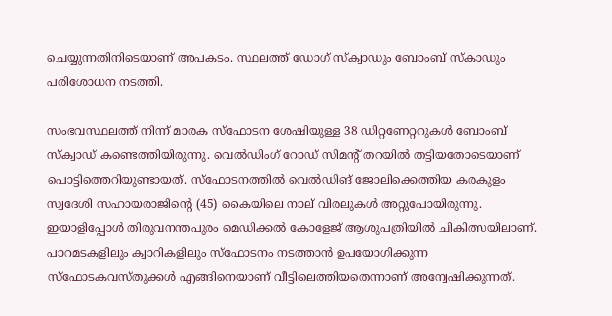ചെയ്യുന്നതിനിടെയാണ് അപകടം. സ്ഥലത്ത് ഡോഗ് സ്ക്വാഡും ബോംബ് സ്കാഡും പരിശോധന നടത്തി.

സംഭവസ്ഥലത്ത് നിന്ന് മാരക സ്‌ഫോടന ശേഷിയുള്ള 38 ഡിറ്റണേറ്ററുകൾ ബോംബ് സ്‌ക്വാഡ് കണ്ടെത്തിയിരുന്നു. വെൽഡിംഗ് റോഡ് സിമന്‍റ് തറയിൽ തട്ടിയതോടെയാണ് പൊട്ടിത്തെറിയുണ്ടായത്. സ്‌ഫോടനത്തിൽ വെൽഡിങ് ജോലിക്കെത്തിയ കരകുളം സ്വദേശി സഹായരാജിന്‍റെ (45) കൈയിലെ നാല് വിരലുകൾ അറ്റുപോയിരുന്നു. ഇയാളിപ്പോൾ തിരുവനന്തപുരം മെഡിക്കൽ കോളേജ് ആശുപത്രിയിൽ ചികിത്സയിലാണ്. പാറമടകളിലും ക്വാറികളിലും സ്‌ഫോടനം നടത്താൻ ഉപയോഗിക്കുന്ന സ്‌ഫോടകവസ്‌തുക്കൾ എങ്ങിനെയാണ് വീട്ടിലെത്തിയതെന്നാണ് അന്വേഷിക്കുന്നത്.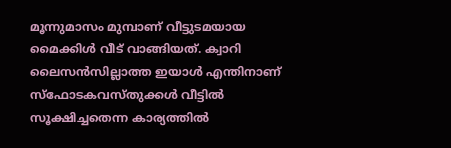മൂന്നുമാസം മുമ്പാണ് വീട്ടുടമയായ മൈക്കിൾ വീട് വാങ്ങിയത്. ക്വാറി ലൈസൻസില്ലാത്ത ഇയാൾ എന്തിനാണ് സ്‌ഫോടകവസ്തുക്കൾ വീട്ടിൽ സൂക്ഷിച്ചതെന്ന കാര്യത്തിൽ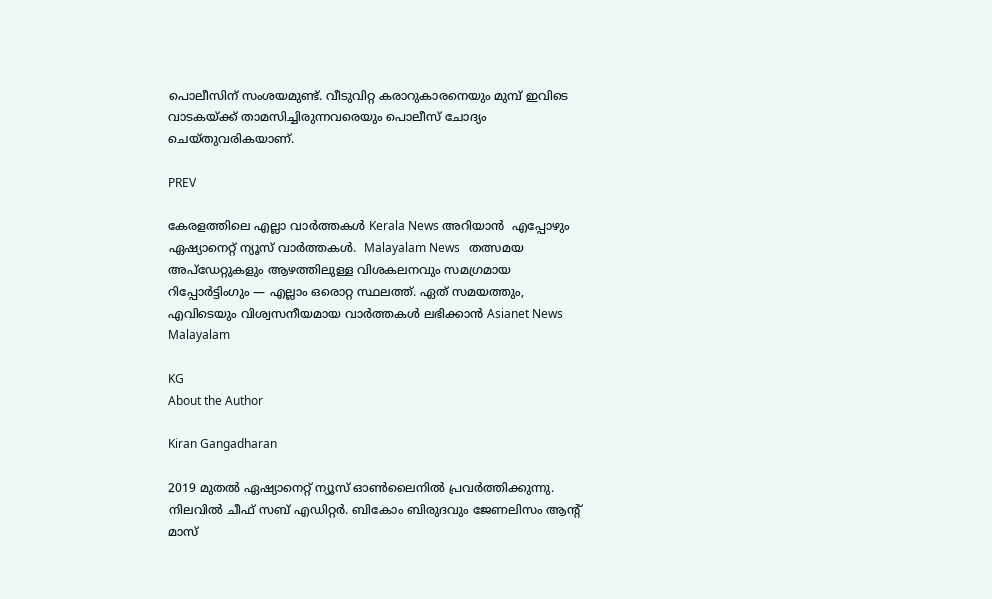പൊലീസിന് സംശയമുണ്ട്. വീടുവിറ്റ കരാറുകാരനെയും മുമ്പ് ഇവിടെ വാടകയ്ക്ക് താമസിച്ചിരുന്നവരെയും പൊലീസ് ചോദ്യം ചെയ്‌തുവരികയാണ്.

PREV

കേരളത്തിലെ എല്ലാ വാർത്തകൾ Kerala News അറിയാൻ  എപ്പോഴും ഏഷ്യാനെറ്റ് ന്യൂസ് വാർത്തകൾ.  Malayalam News   തത്സമയ അപ്‌ഡേറ്റുകളും ആഴത്തിലുള്ള വിശകലനവും സമഗ്രമായ റിപ്പോർട്ടിംഗും — എല്ലാം ഒരൊറ്റ സ്ഥലത്ത്. ഏത് സമയത്തും, എവിടെയും വിശ്വസനീയമായ വാർത്തകൾ ലഭിക്കാൻ Asianet News Malayalam

KG
About the Author

Kiran Gangadharan

2019 മുതല്‍ ഏഷ്യാനെറ്റ് ന്യൂസ് ഓണ്‍ലൈനില്‍ പ്രവര്‍ത്തിക്കുന്നു. നിലവില്‍ ചീഫ് സബ് എഡിറ്റർ. ബികോം ബിരുദവും ജേണലിസം ആൻ്റ് മാസ്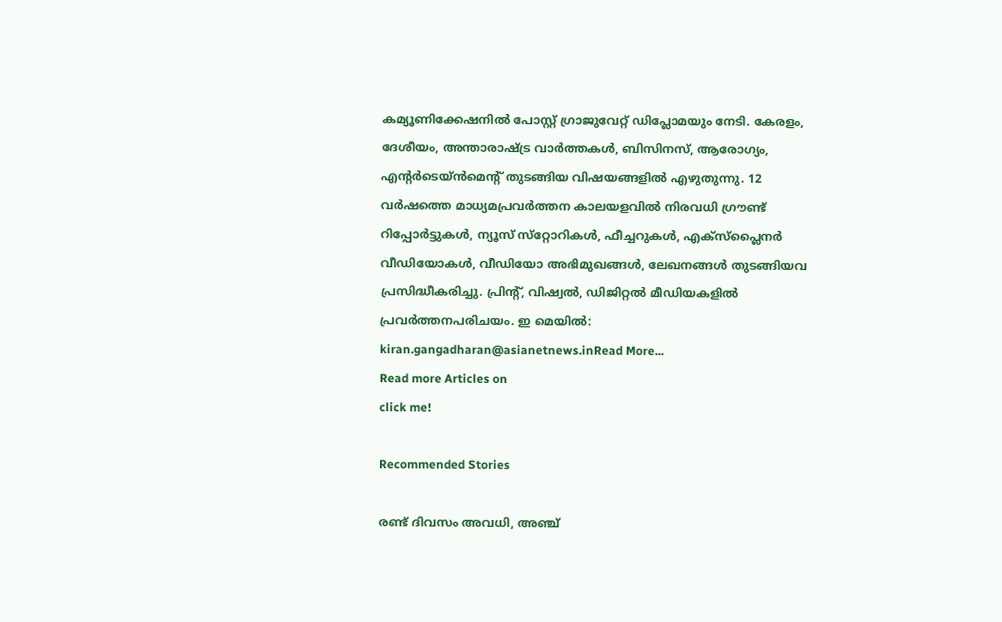കമ്യൂണിക്കേഷനിൽ പോസ്റ്റ് ഗ്രാജുവേറ്റ് ഡിപ്ലോമയും നേടി. കേരളം, ദേശീയം, അന്താരാഷ്ട്ര വാര്‍ത്തകള്‍, ബിസിനസ്, ആരോഗ്യം, എന്റർടെയ്ൻമെൻ്റ് തുടങ്ങിയ വിഷയങ്ങളില്‍ എഴുതുന്നു. 12 വര്‍ഷത്തെ മാധ്യമപ്രവര്‍ത്തന കാലയളവില്‍ നിരവധി ഗ്രൗണ്ട് റിപ്പോര്‍ട്ടുകള്‍, ന്യൂസ് സ്‌റ്റോറികള്‍, ഫീച്ചറുകള്‍, എക്‌സ്‌പ്ലൈന‍ർ വീഡിയോകൾ, വീഡിയോ അഭിമുഖങ്ങള്‍, ലേഖനങ്ങള്‍ തുടങ്ങിയവ പ്രസിദ്ധീകരിച്ചു. പ്രിന്റ്, വിഷ്വല്‍, ഡിജിറ്റല്‍ മീഡിയകളില്‍ പ്രവര്‍ത്തനപരിചയം. ഇ മെയില്‍: kiran.gangadharan@asianetnews.inRead More...
Read more Articles on
click me!

Recommended Stories

രണ്ട് ദിവസം അവധി, അഞ്ച്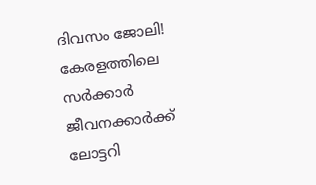ദിവസം ജോലി! കേരളത്തിലെ സർക്കാർ ജീവനക്കാർക്ക് ലോട്ടറി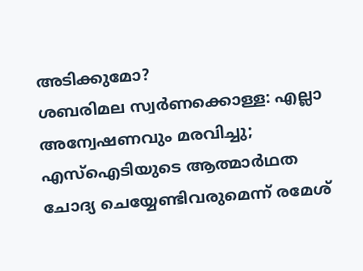അടിക്കുമോ?
ശബരിമല സ്വർണക്കൊള്ള: എല്ലാ അന്വേഷണവും മരവിച്ചു; എസ്ഐടിയുടെ ആത്മാർഥത ചോദ്യ ചെയ്യേണ്ടിവരുമെന്ന് രമേശ്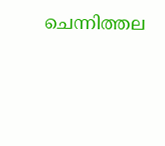ചെന്നിത്തല